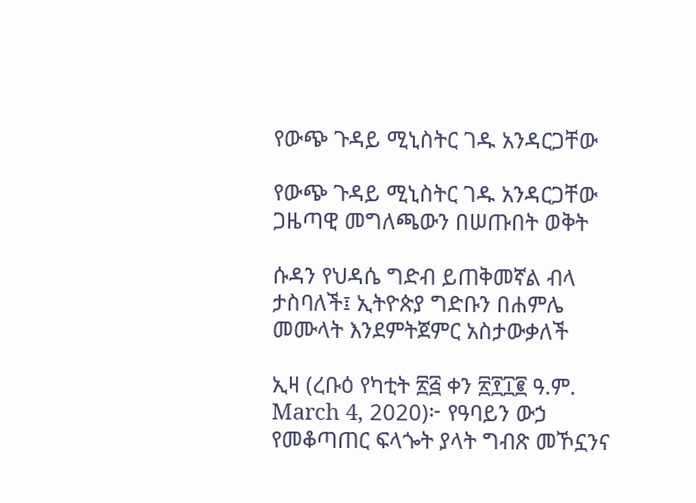የውጭ ጉዳይ ሚኒስትር ገዱ አንዳርጋቸው

የውጭ ጉዳይ ሚኒስትር ገዱ አንዳርጋቸው ጋዜጣዊ መግለጫውን በሠጡበት ወቅት

ሱዳን የህዳሴ ግድብ ይጠቅመኛል ብላ ታስባለች፤ ኢትዮጵያ ግድቡን በሐምሌ መሙላት እንደምትጀምር አስታውቃለች

ኢዛ (ረቡዕ የካቲት ፳፭ ቀን ፳፻፲፪ ዓ.ም. March 4, 2020)፦ የዓባይን ውኃ የመቆጣጠር ፍላጐት ያላት ግብጽ መኾኗንና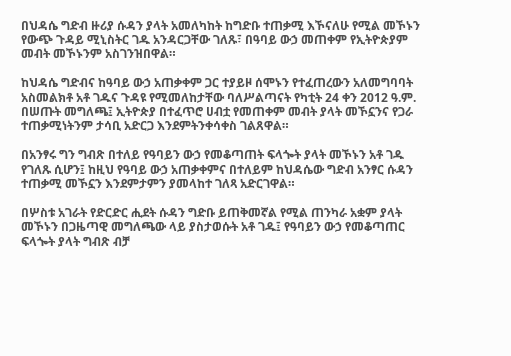በህዳሴ ግድብ ዙሪያ ሱዳን ያላት አመለካከት ከግድቡ ተጠቃሚ እኾናለሁ የሚል መኾኑን የውጭ ጉዳይ ሚኒስትር ገዱ አንዳርጋቸው ገለጹ፣ በዓባይ ውኃ መጠቀም የኢትዮጵያም መብት መኾኑንም አስገንዝበዋል።

ከህዳሴ ግድብና ከዓባይ ውኃ አጠቃቀም ጋር ተያይዞ ሰሞኑን የተፈጠረውን አለመግባባት አስመልክቶ አቶ ገዱና ጉዳዩ የሚመለከታቸው ባለሥልጣናት የካቲት 24 ቀን 2012 ዓ.ም. በሠጡት መግለጫ፤ ኢትዮጵያ በተፈጥሮ ሀብቷ የመጠቀም መብት ያላት መኾኗንና የጋራ ተጠቃሚነትንም ታሳቢ አድርጋ እንደምትንቀሳቀስ ገልጸዋል።

በአንፃሩ ግን ግብጽ በተለይ የዓባይን ውኃ የመቆጣጠት ፍላጐት ያላት መኾኑን አቶ ገዱ የገለጹ ሲሆን፤ ከዚህ የዓባይ ውኃ አጠቃቀምና በተለይም ከህዳሴው ግድብ አንፃር ሱዳን ተጠቃሚ መኾኗን እንደምታምን ያመላከተ ገለጻ አድርገዋል።

በሦስቱ አገራት የድርድር ሒደት ሱዳን ግድቡ ይጠቅመኛል የሚል ጠንካራ አቋም ያላት መኾኑን በጋዜጣዊ መግለጫው ላይ ያስታወሱት አቶ ገዱ፤ የዓባይን ውኃ የመቆጣጠር ፍላጐት ያላት ግብጽ ብቻ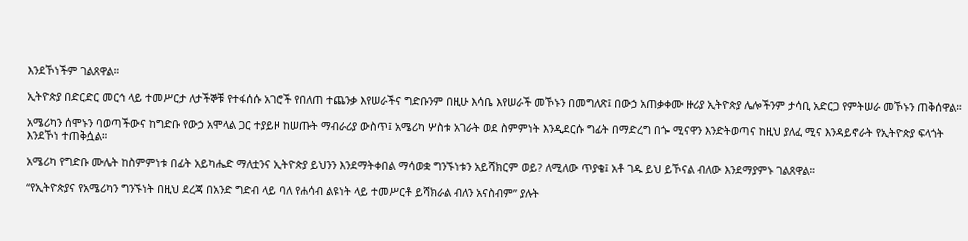እንደኾነችም ገልጸዋል።

ኢትዮጵያ በድርድር መርኅ ላይ ተመሥርታ ለታችኞቹ የተፋሰሱ አገሮች የበለጠ ተጨንቃ እየሠራችና ግድቡንም በዚሁ እሳቤ እየሠራች መኾኑን በመግለጽ፤ በውኃ አጠቃቀሙ ዙሪያ ኢትዮጵያ ሌሎችንም ታሳቢ አድርጋ የምትሠራ መኾኑን ጠቅሰዋል።

አሜሪካን ሰሞኑን ባወጣችውና ከግድቡ የውኃ አሞላል ጋር ተያይዞ ከሠጡት ማብራሪያ ውስጥ፤ አሜሪካ ሦስቱ አገራት ወደ ስምምነት እንዲደርሱ ግፊት በማድረግ በጐ ሚናዋን እንድትወጣና ከዚህ ያለፈ ሚና እንዳይኖራት የኢትዮጵያ ፍላጎት እንደኾነ ተጠቅሷል።

አሜሪካ የግድቡ ሙሌት ከስምምነቱ በፊት አይካሔድ ማለቷንና ኢትዮጵያ ይህንን እንደማትቀበል ማሳወቋ ግንኙነቱን አይሻክርም ወይ? ለሚለው ጥያቄ፤ አቶ ገዱ ይህ ይኾናል ብለው እንደማያምኑ ገልጸዋል።

“የኢትዮጵያና የአሜሪካን ግንኙነት በዚህ ደረጃ በአንድ ግድብ ላይ ባለ የሐሳብ ልዩነት ላይ ተመሥርቶ ይሻክራል ብለን አናስብም” ያሉት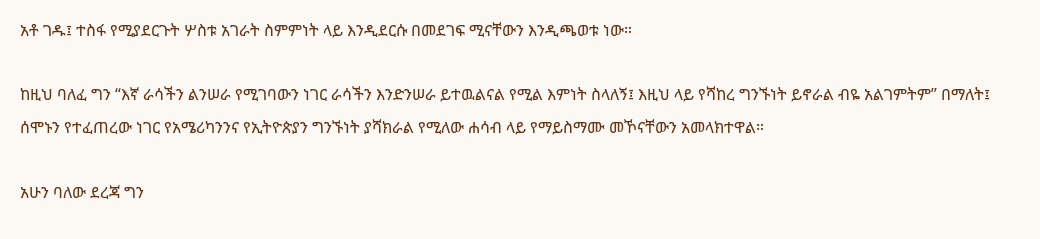አቶ ገዱ፤ ተስፋ የሚያደርጉት ሦስቱ አገራት ስምምነት ላይ እንዲደርሱ በመደገፍ ሚናቸውን እንዲጫወቱ ነው።

ከዚህ ባለፈ ግን “እኛ ራሳችን ልንሠራ የሚገባውን ነገር ራሳችን እንድንሠራ ይተዉልናል የሚል እምነት ስላለኝ፤ እዚህ ላይ የሻከረ ግንኙነት ይኖራል ብዬ አልገምትም” በማለት፤ ሰሞኑን የተፈጠረው ነገር የአሜሪካንንና የኢትዮጵያን ግንኙነት ያሻክራል የሚለው ሐሳብ ላይ የማይስማሙ መኾናቸውን አመላክተዋል።

አሁን ባለው ደረጃ ግን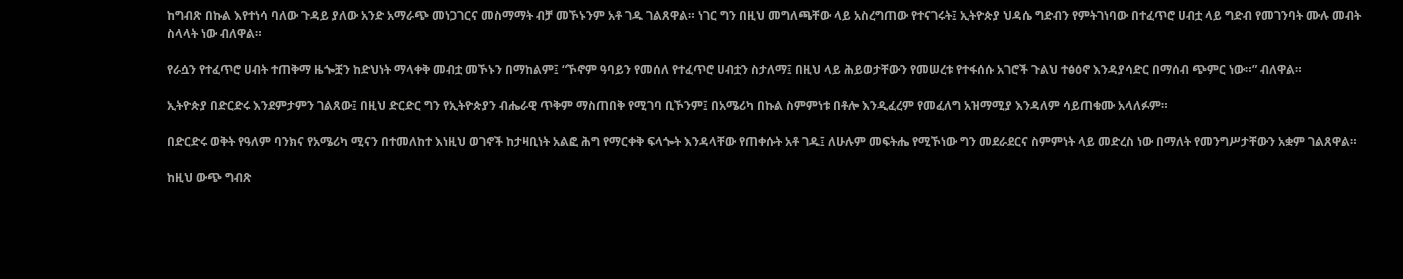ከግብጽ በኩል እየተነሳ ባለው ጉዳይ ያለው አንድ አማራጭ መነጋገርና መስማማት ብቻ መኾኑንም አቶ ገዱ ገልጸዋል። ነገር ግን በዚህ መግለጫቸው ላይ አስረግጠው የተናገሩት፤ ኢትዮጵያ ህዳሴ ግድብን የምትገነባው በተፈጥሮ ሀብቷ ላይ ግድብ የመገንባት ሙሉ መብት ስላላት ነው ብለዋል።

የራሷን የተፈጥሮ ሀብት ተጠቅማ ዜጐቿን ከድህነት ማላቀቅ መብቷ መኾኑን በማከልም፤ “ኾኖም ዓባይን የመሰለ የተፈጥሮ ሀብቷን ስታለማ፤ በዚህ ላይ ሕይወታቸውን የመሠረቱ የተፋሰሱ አገሮች ጉልህ ተፅዕኖ እንዳያሳድር በማሰብ ጭምር ነው።” ብለዋል።

ኢትዮጵያ በድርድሩ እንደምታምን ገልጸው፤ በዚህ ድርድር ግን የኢትዮጵያን ብሔራዊ ጥቅም ማስጠበቅ የሚገባ ቢኾንም፤ በአሜሪካ በኩል ስምምነቱ በቶሎ እንዲፈረም የመፈለግ አዝማሚያ እንዳለም ሳይጠቁሙ አላለፉም።

በድርድሩ ወቅት የዓለም ባንክና የአሜሪካ ሚናን በተመለከተ እነዚህ ወገኖች ከታዛቢነት አልፎ ሕግ የማርቀቅ ፍላጐት እንዳላቸው የጠቀሱት አቶ ገዱ፤ ለሁሉም መፍትሔ የሚኾነው ግን መደራደርና ስምምነት ላይ መድረስ ነው በማለት የመንግሥታቸውን አቋም ገልጸዋል።

ከዚህ ውጭ ግብጽ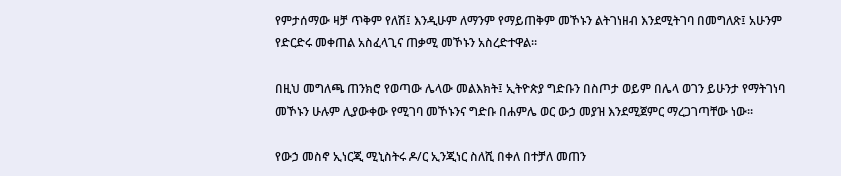የምታሰማው ዛቻ ጥቅም የለሽ፤ እንዲሁም ለማንም የማይጠቅም መኾኑን ልትገነዘብ እንደሚትገባ በመግለጽ፤ አሁንም የድርድሩ መቀጠል አስፈላጊና ጠቃሚ መኾኑን አስረድተዋል።

በዚህ መግለጫ ጠንክሮ የወጣው ሌላው መልእክት፤ ኢትዮጵያ ግድቡን በስጦታ ወይም በሌላ ወገን ይሁንታ የማትገነባ መኾኑን ሁሉም ሊያውቀው የሚገባ መኾኑንና ግድቡ በሐምሌ ወር ውኃ መያዝ እንደሚጀምር ማረጋገጣቸው ነው።

የውኃ መስኖ ኢነርጂ ሚኒስትሩ ዶ/ር ኢንጂነር ስለሺ በቀለ በተቻለ መጠን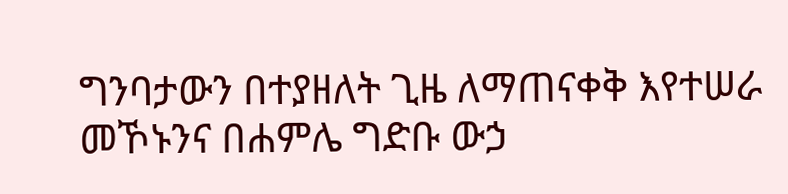ግንባታውን በተያዘለት ጊዜ ለማጠናቀቅ እየተሠራ መኾኑንና በሐምሌ ግድቡ ውኃ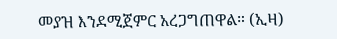መያዝ እንደሚጀምር አረጋግጠዋል። (ኢዛ)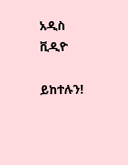አዲስ ቪዲዮ

ይከተሉን!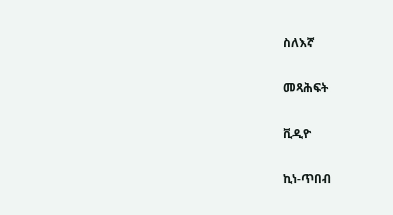ስለእኛ

መጻሕፍት

ቪዲዮ

ኪነ-ጥበብ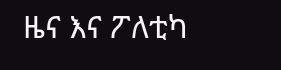ዜና እና ፖለቲካ